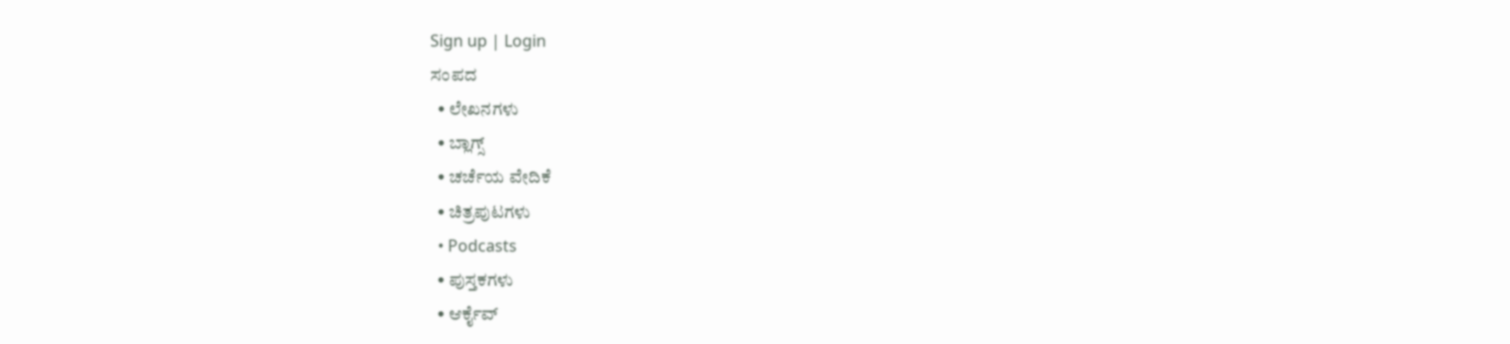Sign up | Login
ಸಂಪದ
  • ಲೇಖನಗಳು
  • ಬ್ಲಾಗ್ಸ್
  • ಚರ್ಚೆಯ ವೇದಿಕೆ
  • ಚಿತ್ರಪುಟಗಳು
  • Podcasts
  • ಪುಸ್ತಕಗಳು
  • ಆರ್ಕೈವ್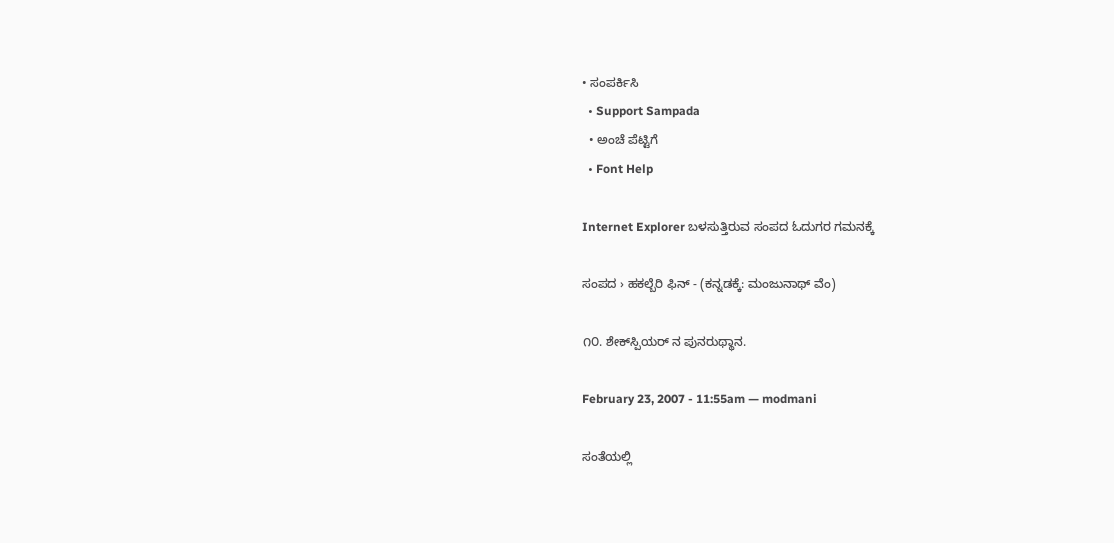• ಸಂಪರ್ಕಿಸಿ
  • Support Sampada
  • ಅಂಚೆ ಪೆಟ್ಟಿಗೆ
  • Font Help

Internet Explorer ಬಳಸುತ್ತಿರುವ ಸಂಪದ ಓದುಗರ ಗಮನಕ್ಕೆ

ಸಂಪದ › ಹಕಲ್ಬೆರಿ ಫಿನ್ - (ಕನ್ನಡಕ್ಕೆ: ಮಂಜುನಾಥ್ ವೆಂ)

೧೦. ಶೇಕ್‍ಸ್ಪಿಯರ್ ‌ನ ಪುನರುಥ್ಥಾನ.

February 23, 2007 - 11:55am — modmani

ಸಂತೆಯಲ್ಲಿ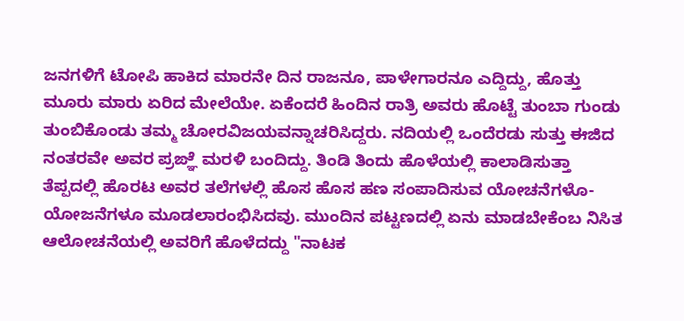ಜನಗಳಿಗೆ ಟೋಪಿ ಹಾಕಿದ ಮಾರನೇ ದಿನ ರಾಜನೂ, ಪಾಳೇಗಾರನೂ ಎದ್ದಿದ್ದು, ಹೊತ್ತು ಮೂರು ಮಾರು ಏರಿದ ಮೇಲೆಯೇ. ಏಕೆಂದರೆ ಹಿಂದಿನ ರಾತ್ರಿ ಅವರು ಹೊಟ್ಟೆ ತುಂಬಾ ಗುಂಡು ತುಂಬಿಕೊಂಡು ತಮ್ಮ ಚೋರವಿಜಯವನ್ನಾಚರಿಸಿದ್ದರು. ನದಿಯಲ್ಲಿ ಒಂದೆರಡು ಸುತ್ತು ಈಜಿದ ನಂತರವೇ ಅವರ ಪ್ರಙ್ಞೆ ಮರಳಿ ಬಂದಿದ್ದು. ತಿಂಡಿ ತಿಂದು ಹೊಳೆಯಲ್ಲಿ ಕಾಲಾಡಿಸುತ್ತಾ ತೆಪ್ಪದಲ್ಲಿ ಹೊರಟ ಅವರ ತಲೆಗಳಲ್ಲಿ ಹೊಸ ಹೊಸ ಹಣ ಸಂಪಾದಿಸುವ ಯೋಚನೆಗಳೊ-ಯೋಜನೆಗಳೂ ಮೂಡಲಾರಂಭಿಸಿದವು. ಮುಂದಿನ ಪಟ್ಟಣದಲ್ಲಿ ಏನು ಮಾಡಬೇಕೆಂಬ ನಿಸಿತ ಆಲೋಚನೆಯಲ್ಲಿ ಅವರಿಗೆ ಹೊಳೆದದ್ದು "ನಾಟಕ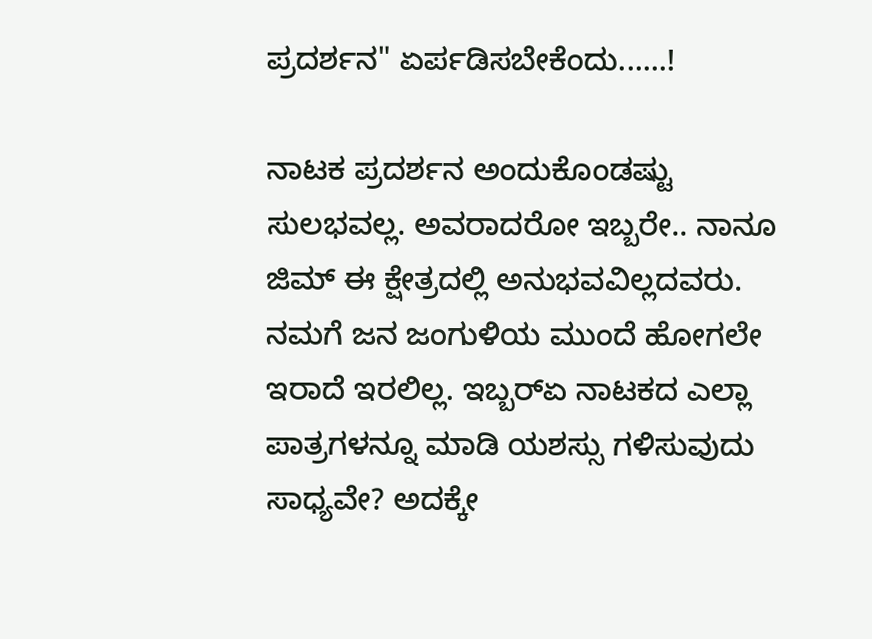ಪ್ರದರ್ಶನ" ಏರ್ಪಡಿಸಬೇಕೆಂದು......!

ನಾಟಕ ಪ್ರದರ್ಶನ ಅಂದುಕೊಂಡಷ್ಟು ಸುಲಭವಲ್ಲ. ಅವರಾದರೋ ಇಬ್ಬರೇ.. ನಾನೂ ಜಿಮ್ ಈ ಕ್ಷೇತ್ರದಲ್ಲಿ ಅನುಭವವಿಲ್ಲದವರು. ನಮಗೆ ಜನ ಜಂಗುಳಿಯ ಮುಂದೆ ಹೋಗಲೇ ಇರಾದೆ ಇರಲಿಲ್ಲ. ಇಬ್ಬರ್‍ಏ ನಾಟಕದ ಎಲ್ಲಾ ಪಾತ್ರಗಳನ್ನೂ ಮಾಡಿ ಯಶಸ್ಸು ಗಳಿಸುವುದು ಸಾಧ್ಯವೇ? ಅದಕ್ಕೇ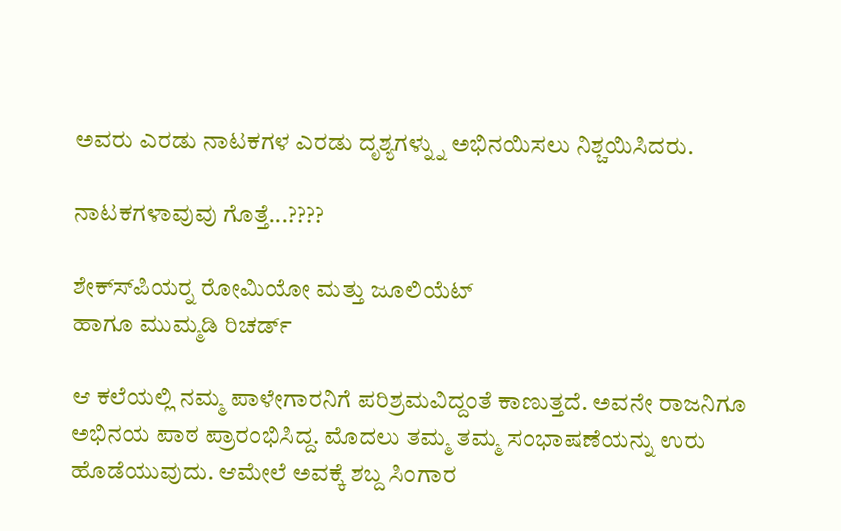ಅವರು ಎರಡು ನಾಟಕಗಳ ಎರಡು ದೃಶ್ಯಗಳ್ನ್ನು ಅಭಿನಯಿಸಲು ನಿಶ್ಚಯಿಸಿದರು.

ನಾಟಕಗಳಾವುವು ಗೊತ್ತೆ...????

ಶೇಕ್ಸ್‍ಪಿಯರ್‍ನ ರೋಮಿಯೋ ಮತ್ತು ಜೂಲಿಯೆಟ್
ಹಾಗೂ ಮುಮ್ಮಡಿ ರಿಚರ್ಡ್

ಆ ಕಲೆಯಲ್ಲಿ ನಮ್ಮ ಪಾಳೇಗಾರನಿಗೆ ಪರಿಶ್ರಮವಿದ್ದಂತೆ ಕಾಣುತ್ತದೆ. ಅವನೇ ರಾಜನಿಗೂ ಅಭಿನಯ ಪಾಠ ಪ್ರಾರಂಭಿಸಿದ್ದ. ಮೊದಲು ತಮ್ಮ ತಮ್ಮ ಸಂಭಾಷಣೆಯನ್ನು ಉರು ಹೊಡೆಯುವುದು. ಆಮೇಲೆ ಅವಕ್ಕೆ ಶಬ್ದ ಸಿಂಗಾರ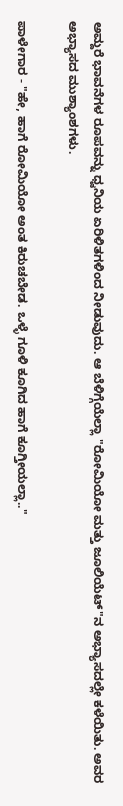ಅಮ್ದರೆ ಭಾವನೆಗಳ ರೂಪವನ್ನು ಧ್ವನಿಯ ಏರಿಳಿತಗಳಿಂದ ನೀಡುವುದು. ಆ ಬೆಳಿಗ್ಗೆಯೆಲ್ಲಾ "ರೋಮಿಯೋ ಮತ್ತು ಜೂಲಿಯೆಟ್"ನ ಅಭ್ಯಾಸದಲ್ಲೇ ಕಳೆಯಿತು. ಅವರ ಅಭ್ಯಾಸದ ಮುಶ್ಯಾಂಶಗಳು.

ಪಾಳೇಗಾರ - "ಹೇ, ಹಾಗೆ ರೋಮಿಯೋ ಅಂತ ಕಿರುಚಬೇಡ. ಒಳ್ಳೆ ಗೂಳಿ ಕೂಗಿದ ಹಾಗೆ ಕೂಗ್ತೀಯಲ್ಲಾ.."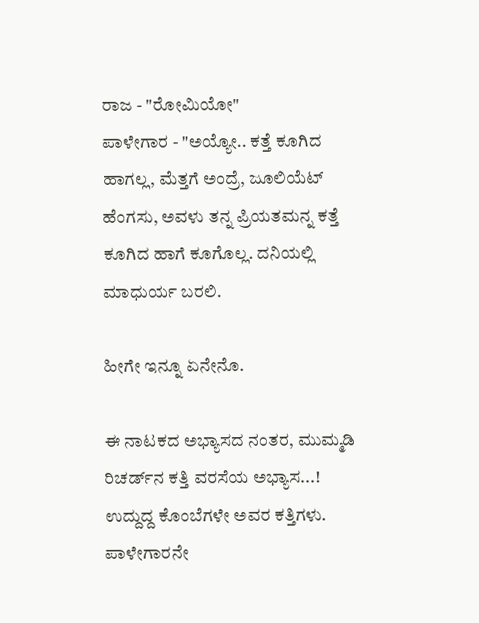ರಾಜ - "ರೋಮಿಯೋ"
ಪಾಳೇಗಾರ - "ಅಯ್ಯೋ.. ಕತ್ತೆ ಕೂಗಿದ ಹಾಗಲ್ಲ, ಮೆತ್ತಗೆ ಅಂದ್ರೆ, ಜೂಲಿಯೆಟ್ ಹೆಂಗಸು, ಅವಳು ತನ್ನ ಪ್ರಿಯತಮನ್ನ ಕತ್ತೆ ಕೂಗಿದ ಹಾಗೆ ಕೂಗೊಲ್ಲ. ದನಿಯಲ್ಲಿ ಮಾಧುರ್ಯ ಬರಲಿ.

ಹೀಗೇ ಇನ್ನೂ ಏನೇನೊ.

ಈ ನಾಟಕದ ಅಭ್ಯಾಸದ ನಂತರ, ಮುಮ್ಮಡಿ ರಿಚರ್ಡ್‍ನ ಕತ್ತಿ ವರಸೆಯ ಅಭ್ಯಾಸ...! ಉದ್ದುದ್ದ ಕೊಂಬೆಗಳೇ ಅವರ ಕತ್ತಿಗಳು. ಪಾಳೇಗಾರನೇ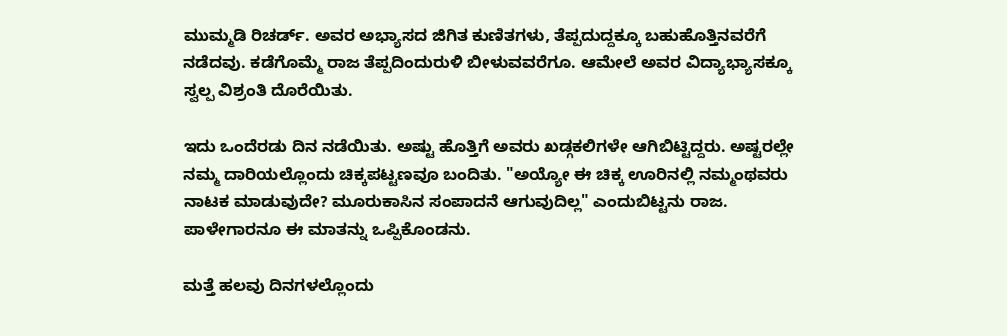ಮುಮ್ಮಡಿ ರಿಚರ್ಡ್. ಅವರ ಅಭ್ಯಾಸದ ಜಿಗಿತ ಕುಣಿತಗಳು, ತೆಪ್ಪದುದ್ದಕ್ಕೂ ಬಹುಹೊತ್ತಿನವರೆಗೆ ನಡೆದವು. ಕಡೆಗೊಮ್ಮೆ ರಾಜ ತೆಪ್ಪದಿಂದುರುಳಿ ಬೀಳುವವರೆಗೂ. ಆಮೇಲೆ ಅವರ ವಿದ್ಯಾಭ್ಯಾಸಕ್ಕೂ ಸ್ವಲ್ಪ ವಿಶ್ರಂತಿ ದೊರೆಯಿತು.

ಇದು ಒಂದೆರಡು ದಿನ ನಡೆಯಿತು. ಅಷ್ಟು ಹೊತ್ತಿಗೆ ಅವರು ಖಡ್ಗಕಲಿಗಳೇ ಆಗಿಬಿಟ್ಟಿದ್ದರು. ಅಷ್ಟರಲ್ಲೇ ನಮ್ಮ ದಾರಿಯಲ್ಲೊಂದು ಚಿಕ್ಕಪಟ್ಟಣವೂ ಬಂದಿತು. "ಅಯ್ಯೋ ಈ ಚಿಕ್ಕ ಊರಿನಲ್ಲಿ ನಮ್ಮಂಥವರು ನಾಟಕ ಮಾಡುವುದೇ? ಮೂರುಕಾಸಿನ ಸಂಪಾದನೆ ಆಗುವುದಿಲ್ಲ" ಎಂದುಬಿಟ್ಟನು ರಾಜ. ಪಾಳೇಗಾರನೂ ಈ ಮಾತನ್ನು ಒಪ್ಪಿಕೊಂಡನು.

ಮತ್ತೆ ಹಲವು ದಿನಗಳಲ್ಲೊಂದು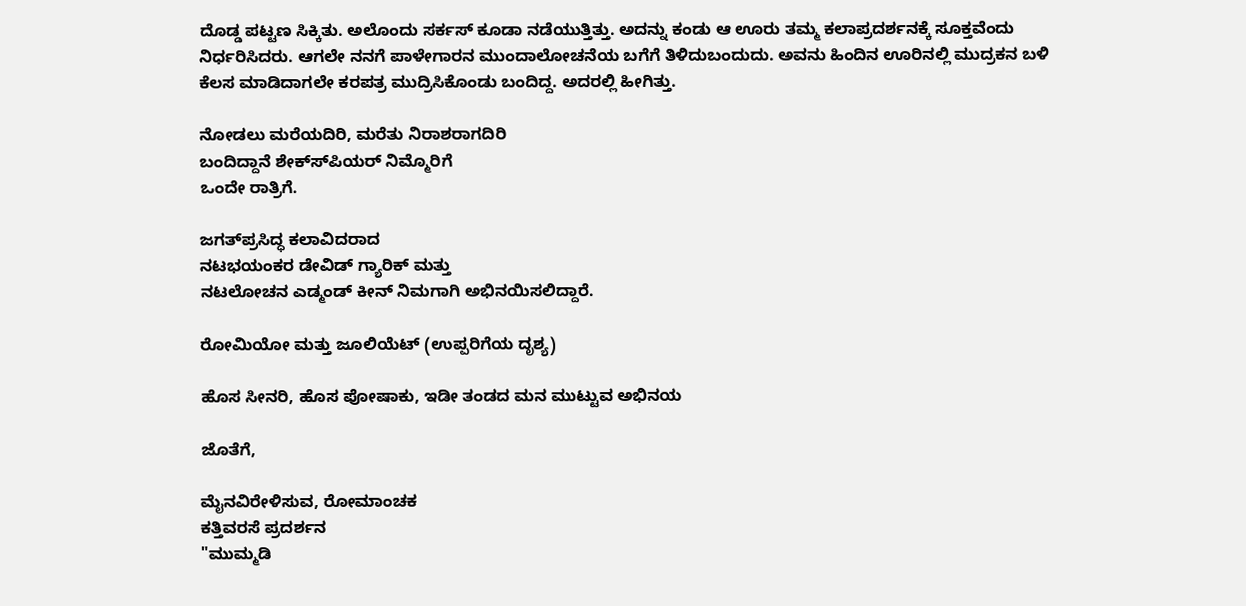ದೊಡ್ಡ ಪಟ್ಟಣ ಸಿಕ್ಕಿತು. ಅಲೊಂದು ಸರ್ಕಸ್ ಕೂಡಾ ನಡೆಯುತ್ತಿತ್ತು. ಅದನ್ನು ಕಂಡು ಆ ಊರು ತಮ್ಮ ಕಲಾಪ್ರದರ್ಶನಕ್ಕೆ ಸೂಕ್ತವೆಂದು ನಿರ್ಧರಿಸಿದರು. ಆಗಲೇ ನನಗೆ ಪಾಳೇಗಾರನ ಮುಂದಾಲೋಚನೆಯ ಬಗೆಗೆ ತಿಳಿದುಬಂದುದು. ಅವನು ಹಿಂದಿನ ಊರಿನಲ್ಲಿ ಮುದ್ರಕನ ಬಳಿ ಕೆಲಸ ಮಾಡಿದಾಗಲೇ ಕರಪತ್ರ ಮುದ್ರಿಸಿಕೊಂಡು ಬಂದಿದ್ದ. ಅದರಲ್ಲಿ ಹೀಗಿತ್ತು.

ನೋಡಲು ಮರೆಯದಿರಿ, ಮರೆತು ನಿರಾಶರಾಗದಿರಿ
ಬಂದಿದ್ದಾನೆ ಶೇಕ್ಸ್‍ಪಿಯರ್ ನಿಮ್ಮೊರಿಗೆ
ಒಂದೇ ರಾತ್ರಿಗೆ.

ಜಗತ್‍ಪ್ರಸಿದ್ಧ ಕಲಾವಿದರಾದ
ನಟಭಯಂಕರ ಡೇವಿಡ್ ಗ್ಯಾರಿಕ್ ಮತ್ತು
ನಟಲೋಚನ ಎಡ್ಮಂಡ್ ಕೀನ್ ನಿಮಗಾಗಿ ಅಭಿನಯಿಸಲಿದ್ದಾರೆ.

ರೋಮಿಯೋ ಮತ್ತು ಜೂಲಿಯೆಟ್ (ಉಪ್ಪರಿಗೆಯ ದೃಶ್ಯ)

ಹೊಸ ಸೀನರಿ, ಹೊಸ ಪೋಷಾಕು, ಇಡೀ ತಂಡದ ಮನ ಮುಟ್ಟುವ ಅಭಿನಯ

ಜೊತೆಗೆ,

ಮೈನವಿರೇಳಿಸುವ, ರೋಮಾಂಚಕ
ಕತ್ತಿವರಸೆ ಪ್ರದರ್ಶನ
"ಮುಮ್ಮಡಿ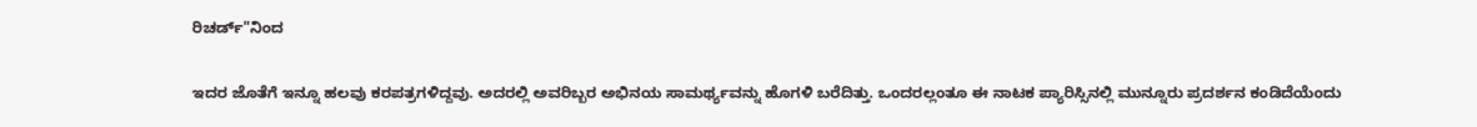ರಿಚರ್ಡ್"ನಿಂದ

ಇದರ ಜೊತೆಗೆ ಇನ್ನೂ ಹಲವು ಕರಪತ್ರಗಳಿದ್ದವು. ಅದರಲ್ಲಿ ಅವರಿಬ್ಬರ ಅಭಿನಯ ಸಾಮರ್ಥ್ಯವನ್ನು ಹೊಗಳಿ ಬರೆದಿತ್ತು. ಒಂದರಲ್ಲಂತೂ ಈ ನಾಟಕ ಪ್ಯಾರಿಸ್ಸಿನಲ್ಲಿ ಮುನ್ನೂರು ಪ್ರದರ್ಶನ ಕಂಡಿದೆಯೆಂದು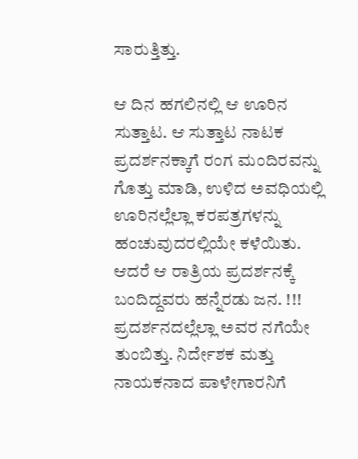ಸಾರುತ್ತಿತ್ತು.

ಆ ದಿನ ಹಗಲಿನಲ್ಲಿ ಆ ಊರಿನ ಸುತ್ತಾಟ. ಆ ಸುತ್ತಾಟ ನಾಟಕ ಪ್ರದರ್ಶನಕ್ಕಾಗೆ ರಂಗ ಮಂದಿರವನ್ನು ಗೊತ್ತು ಮಾಡಿ, ಉಳಿದ ಅವಧಿಯಲ್ಲಿ ಊರಿನಲ್ಲೆಲ್ಲಾ ಕರಪತ್ರಗಳನ್ನು ಹಂಚುವುದರಲ್ಲಿಯೇ ಕಳೆಯಿತು. ಆದರೆ ಆ ರಾತ್ರಿಯ ಪ್ರದರ್ಶನಕ್ಕೆ ಬಂದಿದ್ದವರು ಹನ್ನೆರಡು ಜನ. !!! ಪ್ರದರ್ಶನದಲ್ಲೆಲ್ಲಾ ಅವರ ನಗೆಯೇ ತುಂಬಿತ್ತು. ನಿರ್ದೇಶಕ ಮತ್ತು ನಾಯಕನಾದ ಪಾಳೇಗಾರನಿಗೆ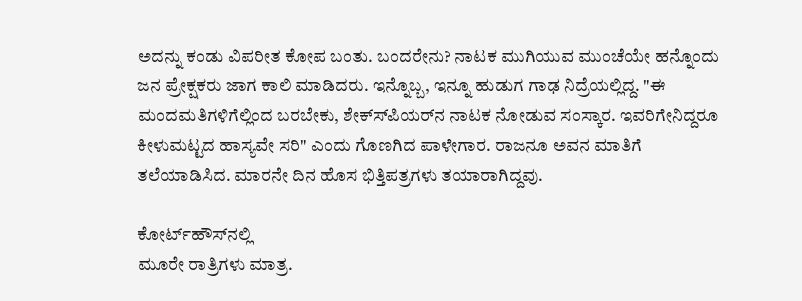ಅದನ್ನು ಕಂಡು ವಿಪರೀತ ಕೋಪ ಬಂತು. ಬಂದರೇನು? ನಾಟಕ ಮುಗಿಯುವ ಮುಂಚೆಯೇ ಹನ್ನೊಂದು ಜನ ಪ್ರೇಕ್ಷಕರು ಜಾಗ ಕಾಲಿ ಮಾಡಿದರು. ಇನ್ನೊಬ್ಬ, ಇನ್ನೂ ಹುಡುಗ ಗಾಢ ನಿದ್ರೆಯಲ್ಲಿದ್ದ. "ಈ ಮಂದಮತಿಗಳಿಗೆಲ್ಲಿಂದ ಬರಬೇಕು, ಶೇಕ್ಸ್‍ಪಿಯರ್‌ನ ನಾಟಕ ನೋಡುವ ಸಂಸ್ಕಾರ. ಇವರಿಗೇನಿದ್ದರೂ ಕೀಳುಮಟ್ಟದ ಹಾಸ್ಯವೇ ಸರಿ" ಎಂದು ಗೊಣಗಿದ ಪಾಳೇಗಾರ. ರಾಜನೂ ಅವನ ಮಾತಿಗೆ ತಲೆಯಾಡಿಸಿದ. ಮಾರನೇ ದಿನ ಹೊಸ ಭಿತ್ತಿಪತ್ರಗಳು ತಯಾರಾಗಿದ್ದವು.

ಕೋರ್ಟ್‍ಹೌಸ್‍ನಲ್ಲಿ
ಮೂರೇ ರಾತ್ರಿಗಳು ಮಾತ್ರ.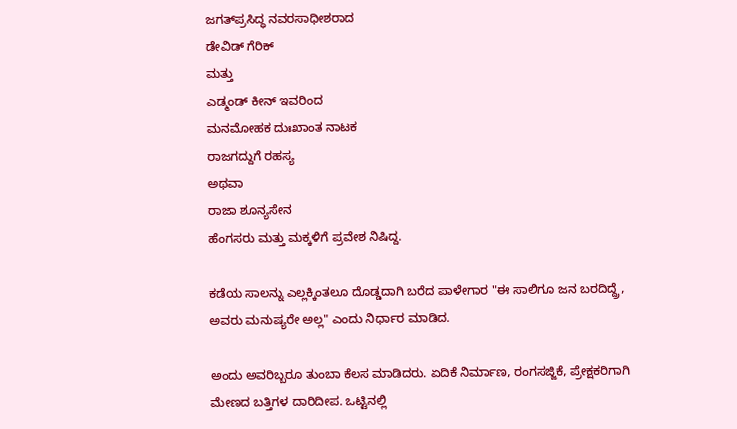ಜಗತ್‍ಪ್ರಸಿದ್ಧ ನವರಸಾಧೀಶರಾದ
ಡೇವಿಡ್ ಗೆರಿಕ್
ಮತ್ತು
ಎಡ್ಮಂಡ್ ಕೀನ್ ಇವರಿಂದ
ಮನಮೋಹಕ ದುಃಖಾಂತ ನಾಟಕ
ರಾಜಗದ್ದುಗೆ ರಹಸ್ಯ
ಅಥವಾ
ರಾಜಾ ಶೂನ್ಯಸೇನ
ಹೆಂಗಸರು ಮತ್ತು ಮಕ್ಕಳಿಗೆ ಪ್ರವೇಶ ನಿಷಿದ್ದ.

ಕಡೆಯ ಸಾಲನ್ನು ಎಲ್ಲಕ್ಕಿಂತಲೂ ದೊಡ್ಡದಾಗಿ ಬರೆದ ಪಾಳೇಗಾರ "ಈ ಸಾಲಿಗೂ ಜನ ಬರದಿದ್ದ್ರೆ, ಅವರು ಮನುಷ್ಯರೇ ಅಲ್ಲ" ಎಂದು ನಿರ್ಧಾರ ಮಾಡಿದ.

ಅಂದು ಅವರಿಬ್ಬರೂ ತುಂಬಾ ಕೆಲಸ ಮಾಡಿದರು. ಏದಿಕೆ ನಿರ್ಮಾಣ, ರಂಗಸಜ್ಜಿಕೆ, ಪ್ರೇಕ್ಷಕರಿಗಾಗಿ ಮೇಣದ ಬತ್ತಿಗಳ ದಾರಿದೀಪ. ಒಟ್ಟಿನಲ್ಲಿ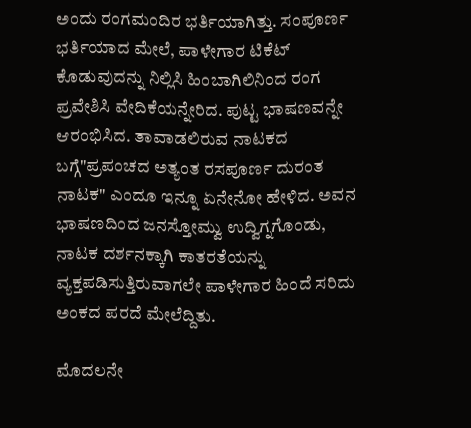ಅಂದು ರಂಗಮಂದಿರ ಭರ್ತಿಯಾಗಿತ್ತು. ಸಂಪೂರ್ಣ ಭರ್ತಿಯಾದ ಮೇಲೆ, ಪಾಳೇಗಾರ ಟಿಕೆಟ್ ಕೊಡುವುದನ್ನು ನಿಲ್ಲಿಸಿ ಹಿಂಬಾಗಿಲಿನಿಂದ ರಂಗ ಪ್ರವೇಶಿಸಿ ವೇದಿಕೆಯನ್ನೇರಿದ. ಪುಟ್ಟ ಭಾಷಣವನ್ನೇ ಆರಂಭಿಸಿದ. ತಾವಾಡಲಿರುವ ನಾಟಕದ ಬಗ್ಗೆ"ಪ್ರಪಂಚದ ಅತ್ಯಂತ ರಸಪೂರ್ಣ ದುರಂತ ನಾಟಕ" ಎಂದೂ ಇನ್ನೂ ಏನೇನೋ ಹೇಳಿದ. ಅವನ ಭಾಷಣದಿಂದ ಜನಸ್ತೋಮ್ವು ಉದ್ವಿಗ್ನಗೊಂಡು, ನಾಟಕ ದರ್ಶನಕ್ಕಾಗಿ ಕಾತರತೆಯನ್ನು ವ್ಯಕ್ತಪಡಿಸುತ್ತಿರುವಾಗಲೇ ಪಾಳೇಗಾರ ಹಿಂದೆ ಸರಿದು ಅಂಕದ ಪರದೆ ಮೇಲೆದ್ದಿತು.

ಮೊದಲನೇ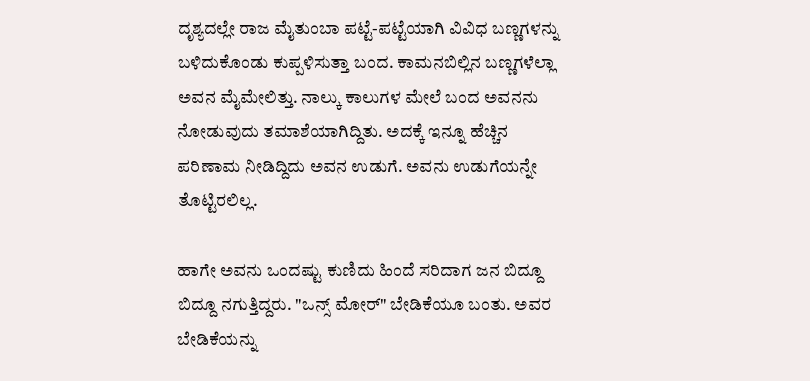ದೃಶ್ಯದಲ್ಲೇ ರಾಜ ಮೈತುಂಬಾ ಪಟ್ಟೆ-ಪಟ್ಟೆಯಾಗಿ ವಿವಿಧ ಬಣ್ಣಗಳನ್ನು ಬಳಿದುಕೊಂಡು ಕುಪ್ಪಳಿಸುತ್ತಾ ಬಂದ. ಕಾಮನಬಿಲ್ಲಿನ ಬಣ್ಣಗಳೆಲ್ಲಾ ಅವನ ಮೈಮೇಲಿತ್ತು. ನಾಲ್ಕು ಕಾಲುಗಳ ಮೇಲೆ ಬಂದ ಅವನನು ನೋಡುವುದು ತಮಾಶೆಯಾಗಿದ್ದಿತು. ಅದಕ್ಕೆ ಇನ್ನೂ ಹೆಚ್ಚಿನ ಪರಿಣಾಮ ನೀಡಿದ್ದಿದು ಅವನ ಉಡುಗೆ. ಅವನು ಉಡುಗೆಯನ್ನೇ ತೊಟ್ಟಿರಲಿಲ್ಲ.

ಹಾಗೇ ಅವನು ಒಂದಷ್ಟು ಕುಣಿದು ಹಿಂದೆ ಸರಿದಾಗ ಜನ ಬಿದ್ದೂ ಬಿದ್ದೂ ನಗುತ್ತಿದ್ದರು. "ಒನ್ಸ್ ಮೋರ್" ಬೇಡಿಕೆಯೂ ಬಂತು. ಅವರ ಬೇಡಿಕೆಯನ್ನು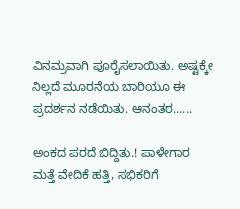ವಿನಮ್ರವಾಗಿ ಪೂರೈಸಲಾಯಿತು. ಅಷ್ಟಕ್ಕೇ ನಿಲ್ಲದೆ ಮೂರನೆಯ ಬಾರಿಯೂ ಈ ಪ್ರದರ್ಶನ ನಡೆಯಿತು. ಆನಂತರ......

ಅಂಕದ ಪರದೆ ಬಿದ್ದಿತು.! ಪಾಳೇಗಾರ ಮತ್ತೆ ವೇದಿಕೆ ಹತ್ತಿ, ಸಭಿಕರಿಗೆ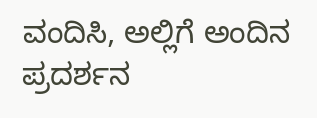ವಂದಿಸಿ, ಅಲ್ಲಿಗೆ ಅಂದಿನ ಪ್ರದರ್ಶನ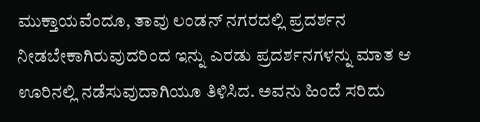ಮುಕ್ತಾಯವೆಂದೂ, ತಾವು ಲಂಡನ್ ನಗರದಲ್ಲಿ ಪ್ರದರ್ಶನ ನೀಡಬೇಕಾಗಿರುವುದರಿಂದ ಇನ್ನು ಎರಡು ಪ್ರದರ್ಶನಗಳನ್ನು ಮಾತ ಆ ಊರಿನಲ್ಲಿ ನಡೆಸುವುದಾಗಿಯೂ ತಿಳಿಸಿದ. ಅವನು ಹಿಂದೆ ಸರಿದು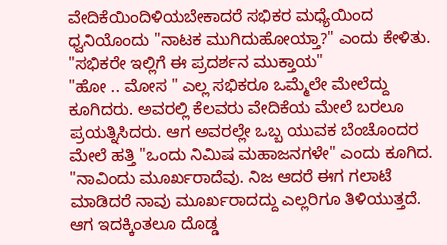ವೇದಿಕೆಯಿಂದಿಳಿಯಬೇಕಾದರೆ ಸಭಿಕರ ಮಧ್ಯೆಯಿಂದ ಧ್ವನಿಯೊಂದು "ನಾಟಕ ಮುಗಿದುಹೋಯ್ತಾ?" ಎಂದು ಕೇಳಿತು.
"ಸಭಿಕರೇ ಇಲ್ಲಿಗೆ ಈ ಪ್ರದರ್ಶನ ಮುಕ್ತಾಯ"
"ಹೋ .. ಮೋಸ " ಎಲ್ಲ ಸಭಿಕರೂ ಒಮ್ಮೆಲೇ ಮೇಲೆದ್ದು ಕೂಗಿದರು. ಅವರಲ್ಲಿ ಕೆಲವರು ವೇದಿಕೆಯ ಮೇಲೆ ಬರಲೂ ಪ್ರಯತ್ನಿಸಿದರು. ಆಗ ಅವರಲ್ಲೇ ಒಬ್ಬ ಯುವಕ ಬೆಂಚೊಂದರ ಮೇಲೆ ಹತ್ತಿ "ಒಂದು ನಿಮಿಷ ಮಹಾಜನಗಳೇ" ಎಂದು ಕೂಗಿದ.
"ನಾವಿಂದು ಮೂರ್ಖರಾದೆವು. ನಿಜ ಆದರೆ ಈಗ ಗಲಾಟೆ ಮಾಡಿದರೆ ನಾವು ಮೂರ್ಖರಾದದ್ದು ಎಲ್ಲರಿಗೂ ತಿಳಿಯುತ್ತದೆ. ಆಗ ಇದಕ್ಕಿಂತಲೂ ದೊಡ್ಡ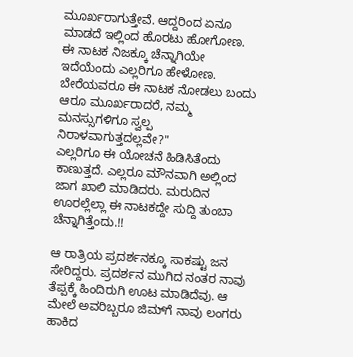ಮೂರ್ಖರಾಗುತ್ತೇವೆ. ಆದ್ದರಿಂದ ಏನೂ ಮಾಡದೆ ಇಲ್ಲಿಂದ ಹೊರಟು ಹೋಗೋಣ. ಈ ನಾಟಕ ನಿಜಕ್ಕೂ ಚೆನ್ನಾಗಿಯೇ ಇದೆಯೆಂದು ಎಲ್ಲರಿಗೂ ಹೇಳೋಣ. ಬೇರೆಯವರೂ ಈ ನಾಟಕ ನೋಡಲು ಬಂದು ಆರೂ ಮೂರ್ಖರಾದರೆ, ನಮ್ಮ ಮನಸ್ಸುಗಳಿಗೂ ಸ್ವಲ್ಪ ನಿರಾಳವಾಗುತ್ತದಲ್ಲವೇ?"
ಎಲ್ಲರಿಗೂ ಈ ಯೋಚನೆ ಹಿಡಿಸಿತೆಂದು ಕಾಣುತ್ತದೆ. ಎಲ್ಲರೂ ಮೌನವಾಗಿ ಅಲ್ಲಿಂದ ಜಾಗ ಖಾಲಿ ಮಾಡಿದರು. ಮರುದಿನ ಊರಲ್ಲೆಲ್ಲಾ ಈ ನಾಟಕದ್ದೇ ಸುದ್ದಿ ತುಂಬಾ ಚೆನ್ನಾಗಿತ್ತೆಂದು.!!

ಆ ರಾತ್ರಿಯ ಪ್ರದರ್ಶನಕ್ಕೂ ಸಾಕಷ್ಟು ಜನ ಸೇರಿದ್ದರು. ಪ್ರದರ್ಶನ ಮುಗಿದ ನಂತರ ನಾವು ತೆಪ್ಪಕ್ಕೆ ಹಿಂದಿರುಗಿ ಊಟ ಮಾಡಿದೆವು. ಆ ಮೇಲೆ ಅವರಿಬ್ಬರೂ ಜಿಮ್‍ಗೆ ನಾವು ಲಂಗರು ಹಾಕಿದ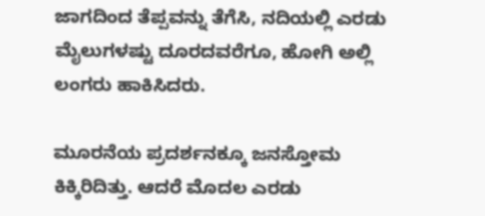ಜಾಗದಿಂದ ತೆಪ್ಪವನ್ನು ತೆಗೆಸಿ, ನದಿಯಲ್ಲಿ ಎರಡು ಮೈಲುಗಳಷ್ಟು ದೂರದವರೆಗೂ, ಹೋಗಿ ಅಲ್ಲಿ ಲಂಗರು ಹಾಕಿಸಿದರು.

ಮೂರನೆಯ ಪ್ರದರ್ಶನಕ್ಕೂ ಜನಸ್ತೋಮ ಕಿಕ್ಕಿರಿದಿತ್ತು. ಆದರೆ ಮೊದಲ ಎರಡು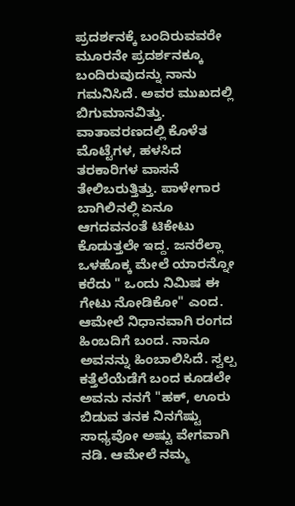ಪ್ರದರ್ಶನಕ್ಕೆ ಬಂದಿರುವವರೇ ಮೂರನೇ ಪ್ರದರ್ಶನಕ್ಕೂ ಬಂದಿರುವುದನ್ನು ನಾನು ಗಮನಿಸಿದೆ. ಅವರ ಮುಖದಲ್ಲಿ ಬಿಗುಮಾನವಿತ್ತು. ವಾತಾವರಣದಲ್ಲಿ ಕೊಳೆತ ಮೊಟ್ಟೆಗಳ, ಹಳಸಿದ ತರಕಾರಿಗಳ ವಾಸನೆ ತೇಲಿಬರುತ್ತಿತ್ತು. ಪಾಳೇಗಾರ ಬಾಗಿಲಿನಲ್ಲಿ ಏನೂ ಆಗದವನಂತೆ ಟಿಕೇಟು ಕೊಡುತ್ತಲೇ ಇದ್ದ. ಜನರೆಲ್ಲಾ ಒಳಹೊಕ್ಕ ಮೇಲೆ ಯಾರನ್ನೋ ಕರೆದು " ಒಂದು ನಿಮಿಷ ಈ ಗೇಟು ನೋಡಿಕೋ" ಎಂದ. ಆಮೇಲೆ ನಿಧಾನವಾಗಿ ರಂಗದ ಹಿಂಬದಿಗೆ ಬಂದ. ನಾನೂ ಅವನನ್ನು ಹಿಂಬಾಲಿಸಿದೆ. ಸ್ವಲ್ಪ ಕತ್ತೆಲೆಯೆಡೆಗೆ ಬಂದ ಕೂಡಲೇ ಅವನು ನನಗೆ "ಹಕ್, ಊರು ಬಿಡುವ ತನಕ ನಿನಗೆಷ್ಟು ಸಾಧ್ಯವೋ ಅಷ್ಟು ವೇಗವಾಗಿ ನಡಿ. ಆಮೇಲೆ ನಮ್ಮ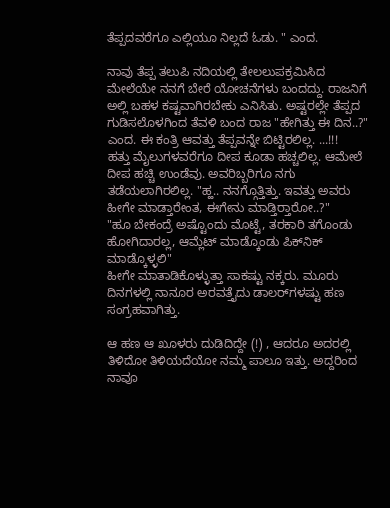ತೆಪ್ಪದವರೆಗೂ ಎಲ್ಲಿಯೂ ನಿಲ್ಲದೆ ಓಡು. " ಎಂದ.

ನಾವು ತೆಪ್ಪ ತಲುಪಿ ನದಿಯಲ್ಲಿ ತೇಲಲುಪಕ್ರಮಿಸಿದ ಮೇಲೆಯೇ ನನಗೆ ಬೇರೆ ಯೋಚನೆಗಳು ಬಂದದ್ದು. ರಾಜನಿಗೆ ಅಲ್ಲಿ ಬಹಳ ಕಷ್ಟವಾಗಿರಬೇಕು ಎನಿಸಿತು. ಅಷ್ಟರಲ್ಲೇ ತೆಪ್ಪದ ಗುಡಿಸಲೊಳಗಿಂದ ತೆವಳಿ ಬಂದ ರಾಜ "ಹೇಗಿತ್ತು ಈ ದಿನ..?" ಎಂದ. ಈ ಕಂತ್ರಿ ಆವತ್ತು ತೆಪ್ಪವನ್ನೇ ಬಿಟ್ಟಿರಲಿಲ್ಲ. ...!!!
ಹತ್ತು ಮೈಲುಗಳವರೆಗೂ ದೀಪ ಕೂಡಾ ಹಚ್ಚಲಿಲ್ಲ. ಆಮೇಲೆ ದೀಪ ಹಚ್ಚಿ ಉಂಡೆವು. ಅವರಿಬ್ಬರಿಗೂ ನಗು ತಡೆಯಲಾಗಿರಲಿಲ್ಲ. "ಹ್ಹ.. ನನಗ್ಗೊತ್ತಿತ್ತು. ಇವತ್ತು ಅವರು ಹೀಗೇ ಮಾಡ್ತಾರೇಂತ, ಈಗೇನು ಮಾಡ್ತಿರ್‍ತಾರೋ..?"
"ಹೂ ಬೇಕಂದ್ರೆ ಅಷ್ಟೊಂದು ಮೊಟ್ಟೆ, ತರಕಾರಿ ತಗೊಂಡು ಹೋಗಿದಾರಲ್ಲ, ಆಮ್ಲೆಟ್ ಮಾಡ್ಕೊಂಡು ಪಿಕ್‍ನಿಕ್ ಮಾಡ್ಕೊಳ್ಳಲಿ"
ಹೀಗೇ ಮಾತಾಡಿಕೊಳ್ಳುತ್ತಾ ಸಾಕಷ್ಟು ನಕ್ಕರು. ಮೂರು ದಿನಗಳಲ್ಲಿ ನಾನೂರ ಅರವತ್ತೈದು ಡಾಲರ್‌ಗಳಷ್ಟು ಹಣ ಸಂಗ್ರಹವಾಗಿತ್ತು.

ಆ ಹಣ ಆ ಖೂಳರು ದುಡಿದಿದ್ದೇ (!) , ಆದರೂ ಅದರಲ್ಲಿ ತಿಳಿದೋ ತಿಳಿಯದೆಯೋ ನಮ್ಮ ಪಾಲೂ ಇತ್ತು. ಅದ್ದರಿಂದ ನಾವೂ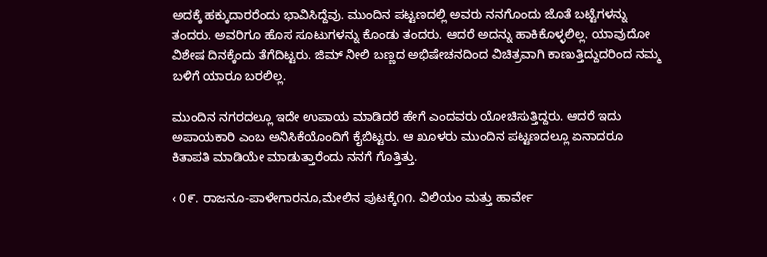ಅದಕ್ಕೆ ಹಕ್ಕುದಾರರೆಂದು ಭಾವಿಸಿದ್ದೆವು. ಮುಂದಿನ ಪಟ್ಟಣದಲ್ಲಿ ಅವರು ನನಗೊಂದು ಜೊತೆ ಬಟ್ಟೆಗಳನ್ನು ತಂದರು. ಅವರಿಗೂ ಹೊಸ ಸೂಟುಗಳನ್ನು ಕೊಂಡು ತಂದರು. ಆದರೆ ಅದನ್ನು ಹಾಕಿಕೊಳ್ಳಲಿಲ್ಲ. ಯಾವುದೋ ವಿಶೇಷ ದಿನಕ್ಕೆಂದು ತೆಗೆದಿಟ್ಟರು. ಜಿಮ್ ನೀಲಿ ಬಣ್ಣದ ಅಭಿಷೇಚನದಿಂದ ವಿಚಿತ್ರವಾಗಿ ಕಾಣುತ್ತಿದ್ದುದರಿಂದ ನಮ್ಮ ಬಳಿಗೆ ಯಾರೂ ಬರಲಿಲ್ಲ.

ಮುಂದಿನ ನಗರದಲ್ಲೂ ಇದೇ ಉಪಾಯ ಮಾಡಿದರೆ ಹೇಗೆ ಎಂದವರು ಯೋಚಿಸುತ್ತಿದ್ದರು. ಆದರೆ ಇದು ಅಪಾಯಕಾರಿ ಎಂಬ ಅನಿಸಿಕೆಯೊಂದಿಗೆ ಕೈಬಿಟ್ಟರು. ಆ ಖೂಳರು ಮುಂದಿನ ಪಟ್ಟಣದಲ್ಲೂ ಏನಾದರೂ ಕಿತಾಪತಿ ಮಾಡಿಯೇ ಮಾಡುತ್ತಾರೆಂದು ನನಗೆ ಗೊತ್ತಿತ್ತು.

‹ 0೯. ರಾಜನೂ-ಪಾಳೇಗಾರನೂ,ಮೇಲಿನ ಪುಟಕ್ಕೆ೧೧. ವಿಲಿಯಂ ಮತ್ತು ಹಾರ್ವೇ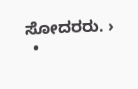ಸೋದರರು. ›
  •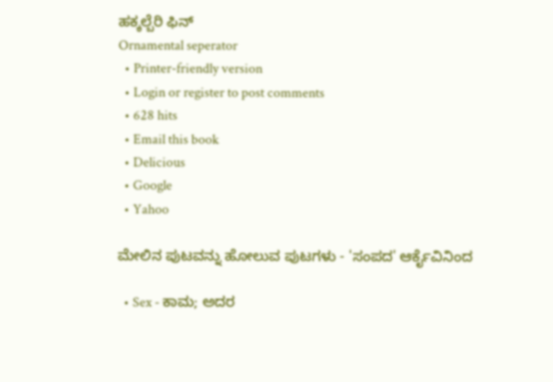ಹಕ್ಕಲ್ಬೆರಿ ಫಿನ್
Ornamental seperator
  • Printer-friendly version
  • Login or register to post comments
  • 628 hits
  • Email this book
  • Delicious
  • Google
  • Yahoo

ಮೇಲಿನ ಪುಟವನ್ನು ಹೋಲುವ ಪುಟಗಳು - 'ಸಂಪದ' ಆರ್ಕೈವಿನಿಂದ

  • Sex - ಕಾಮ; ಅದರ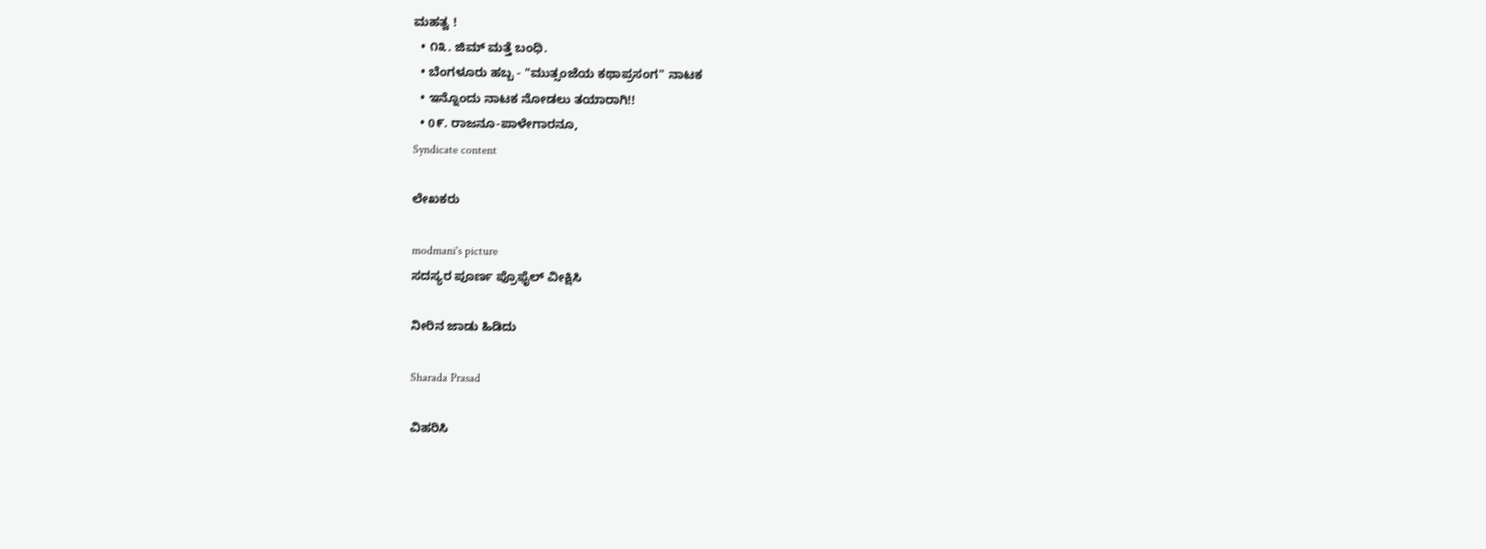ಮಹತ್ವ !
  • ೧೩. ಜಿಮ್ ಮತ್ತೆ ಬಂಧಿ.
  • ಬೆಂಗಳೂರು ಹಬ್ಬ - "ಮುತ್ಸಂಜೆಯ ಕಥಾಪ್ರಸಂಗ" ನಾಟಕ
  • ಇನ್ನೊಂದು ನಾಟಕ ನೋಡಲು ತಯಾರಾಗಿ!!
  • 0೯. ರಾಜನೂ-ಪಾಳೇಗಾರನೂ,
Syndicate content

ಲೇಖಕರು

modmani's picture
ಸದಸ್ಯರ ಪೂರ್ಣ ಪ್ರೊಫೈಲ್ ವೀಕ್ಷಿಸಿ

ನೀರಿನ ಜಾಡು ಹಿಡಿದು

Sharada Prasad

ವಿಹರಿಸಿ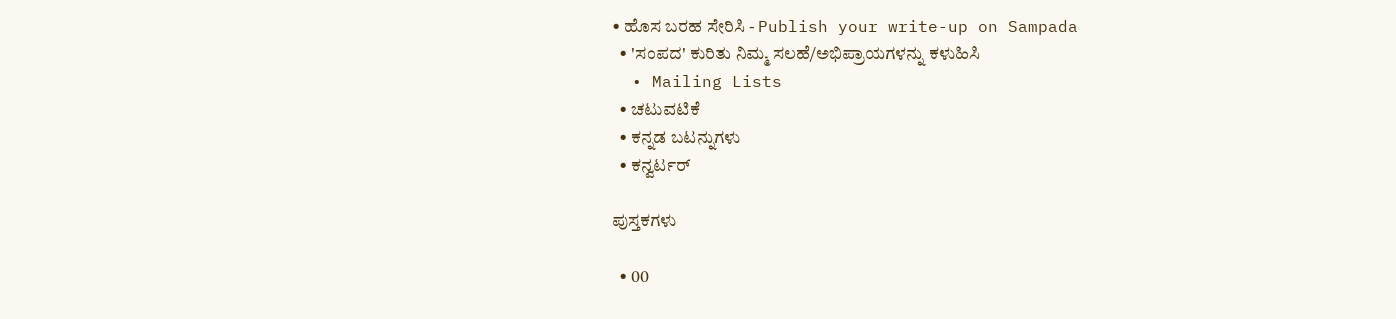• ಹೊಸ ಬರಹ ಸೇರಿಸಿ - Publish your write-up on Sampada
  • 'ಸಂಪದ' ಕುರಿತು ನಿಮ್ಮ ಸಲಹೆ/ಅಭಿಪ್ರಾಯಗಳನ್ನು ಕಳುಹಿಸಿ
  • Mailing Lists
  • ಚಟುವಟಿಕೆ
  • ಕನ್ನಡ ಬಟನ್ನುಗಳು
  • ಕನ್ವರ್ಟರ್

ಪುಸ್ತಕಗಳು

  • 00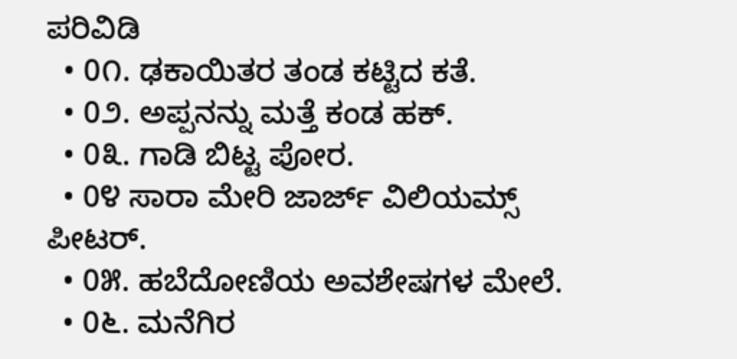ಪರಿವಿಡಿ
  • 0೧. ಢಕಾಯಿತರ ತಂಡ ಕಟ್ಟಿದ ಕತೆ.
  • 0೨. ಅಪ್ಪನನ್ನು ಮತ್ತೆ ಕಂಡ ಹಕ್.
  • 0೩. ಗಾಡಿ ಬಿಟ್ಟ ಪೋರ.
  • 0೪ ಸಾರಾ ಮೇರಿ ಜಾರ್ಜ್ ವಿಲಿಯಮ್ಸ್ ಪೀಟರ್.
  • 0೫. ಹಬೆದೋಣಿಯ ಅವಶೇಷಗಳ ಮೇಲೆ.
  • 0೬. ಮನೆಗಿರ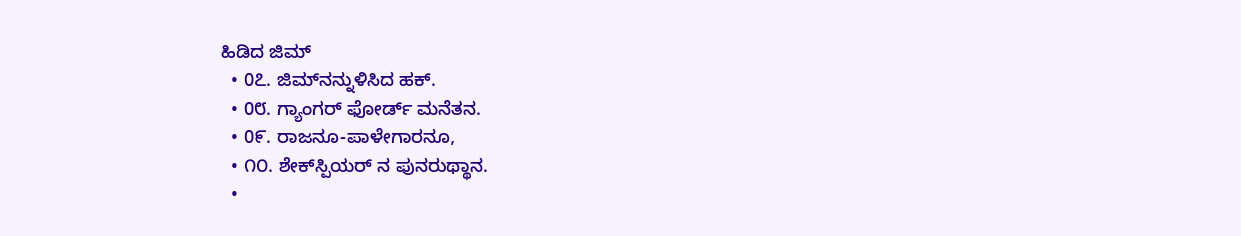ಹಿಡಿದ ಜಿಮ್
  • 0೭. ಜಿಮ್‍ನನ್ನುಳಿಸಿದ ಹಕ್.
  • 0೮. ಗ್ಯಾಂ‌ಗರ್ ಫೋರ್ಡ್ ಮನೆತನ.
  • 0೯. ರಾಜನೂ-ಪಾಳೇಗಾರನೂ,
  • ೧೦. ಶೇಕ್‍ಸ್ಪಿಯರ್ ‌ನ ಪುನರುಥ್ಥಾನ.
  •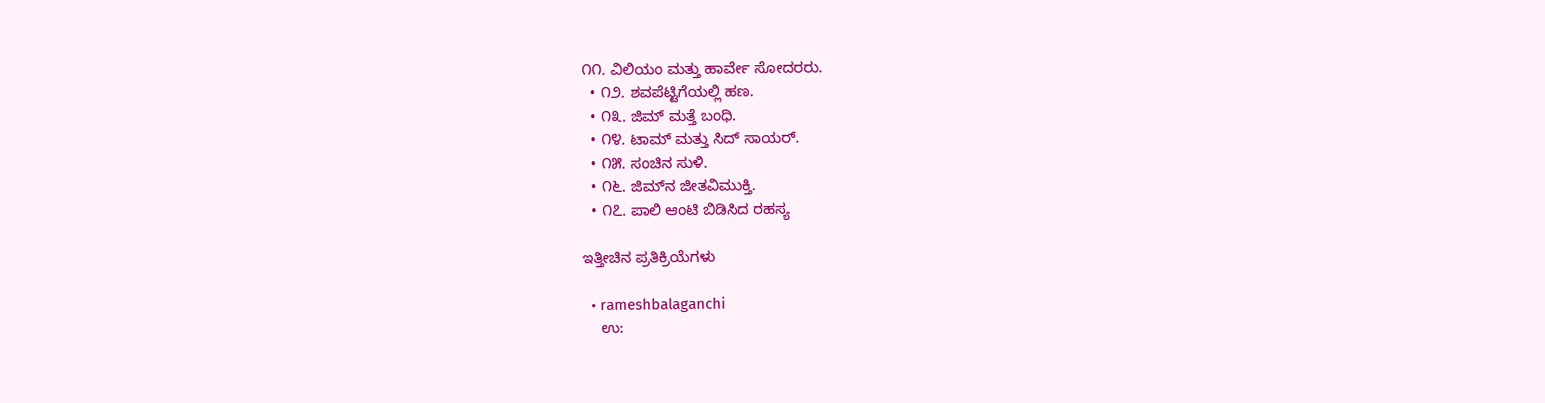೧೧. ವಿಲಿಯಂ ಮತ್ತು ಹಾರ್ವೇ ಸೋದರರು.
  • ೧೨. ಶವಪೆಟ್ಟಿಗೆಯಲ್ಲಿ ಹಣ.
  • ೧೩. ಜಿಮ್ ಮತ್ತೆ ಬಂಧಿ.
  • ೧೪. ಟಾಮ್ ಮತ್ತು ಸಿದ್ ಸಾಯರ್.
  • ೧೫. ಸಂಚಿನ ಸುಳಿ.
  • ೧೬. ಜಿಮ್‍ನ ಜೀತವಿಮುಕ್ತಿ.
  • ೧೭. ಪಾಲಿ ಆಂಟಿ ಬಿಡಿಸಿದ ರಹಸ್ಯ

ಇತ್ತೀಚಿನ ಪ್ರತಿಕ್ರಿಯೆಗಳು

  • rameshbalaganchi
    ಉ: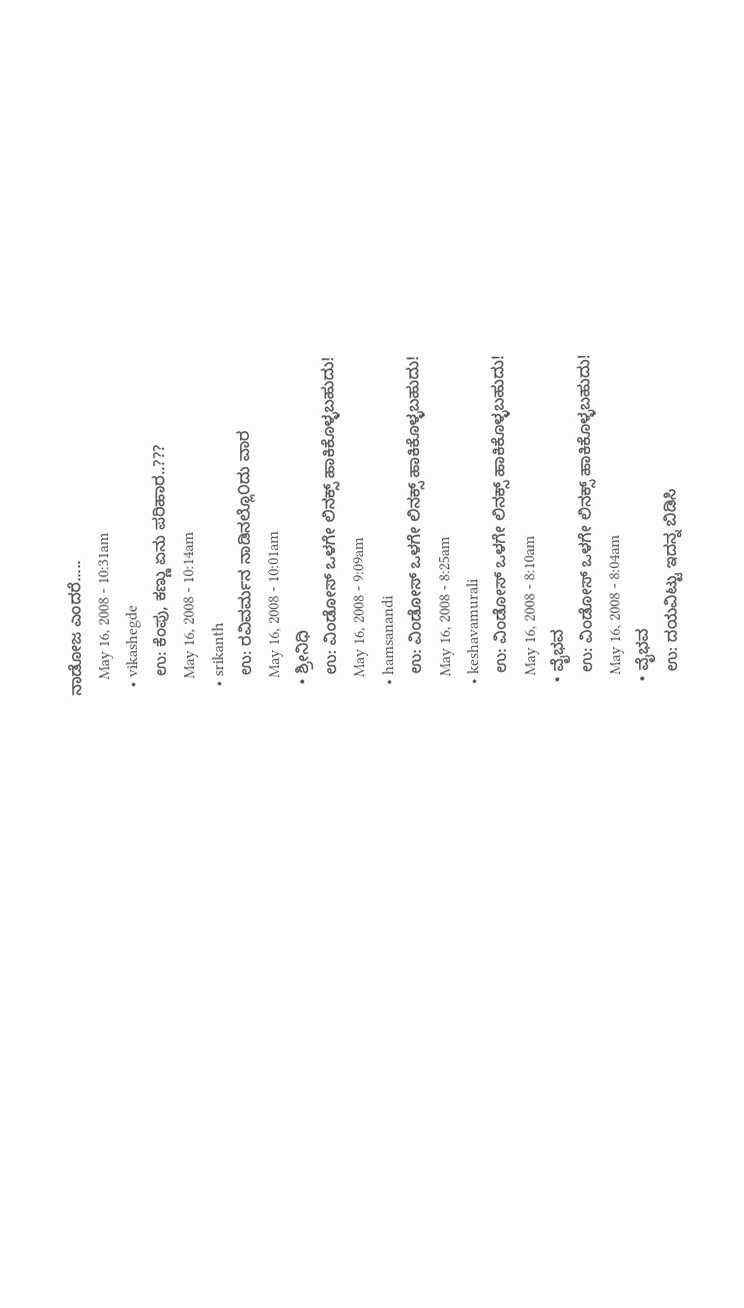ನಾಡೋಜ ಎಂದರೆ.....
    May 16, 2008 - 10:31am
  • vikashegde
    ಉ: ಕೆಂಪು, ಕಣ್ಣು ಏನು ಪರಿಹಾರ..???
    May 16, 2008 - 10:14am
  • srikanth
    ಉ: ರವಿವರ್ಮನ ನಾಡಿನಲ್ಲೊ೦ದು ವಾರ
    May 16, 2008 - 10:01am
  • ಶ್ರೀನಿಧಿ
    ಉ: ವಿಂಡೋಸ್ ಒಳಗೇ ಲಿನಕ್ಸ್ ಹಾಕಿಕೊಳ್ಳಬಹುದು!
    May 16, 2008 - 9:09am
  • hamsanandi
    ಉ: ವಿಂಡೋಸ್ ಒಳಗೇ ಲಿನಕ್ಸ್ ಹಾಕಿಕೊಳ್ಳಬಹುದು!
    May 16, 2008 - 8:25am
  • keshavamurali
    ಉ: ವಿಂಡೋಸ್ ಒಳಗೇ ಲಿನಕ್ಸ್ ಹಾಕಿಕೊಳ್ಳಬಹುದು!
    May 16, 2008 - 8:10am
  • ವೈಭವ
    ಉ: ವಿಂಡೋಸ್ ಒಳಗೇ ಲಿನಕ್ಸ್ ಹಾಕಿಕೊಳ್ಳಬಹುದು!
    May 16, 2008 - 8:04am
  • ವೈಭವ
    ಉ: ದಯವಿಟ್ಟು ಇದನ್ನ ಬಿಡಿಸಿ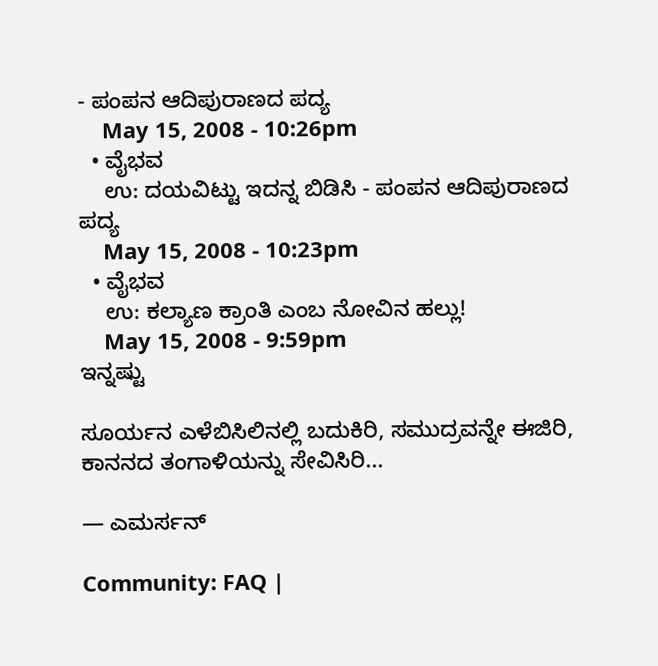- ಪಂಪನ ಆದಿಪುರಾಣದ ಪದ್ಯ
    May 15, 2008 - 10:26pm
  • ವೈಭವ
    ಉ: ದಯವಿಟ್ಟು ಇದನ್ನ ಬಿಡಿಸಿ - ಪಂಪನ ಆದಿಪುರಾಣದ ಪದ್ಯ
    May 15, 2008 - 10:23pm
  • ವೈಭವ
    ಉ: ಕಲ್ಯಾಣ ಕ್ರಾಂತಿ ಎಂಬ ನೋವಿನ ಹಲ್ಲು!
    May 15, 2008 - 9:59pm
ಇನ್ನಷ್ಟು

ಸೂರ್ಯನ ಎಳೆಬಿಸಿಲಿನಲ್ಲಿ ಬದುಕಿರಿ, ಸಮುದ್ರವನ್ನೇ ಈಜಿರಿ, ಕಾನನದ ತಂಗಾಳಿಯನ್ನು ಸೇವಿಸಿರಿ...

— ಎಮರ್ಸನ್

Community: FAQ |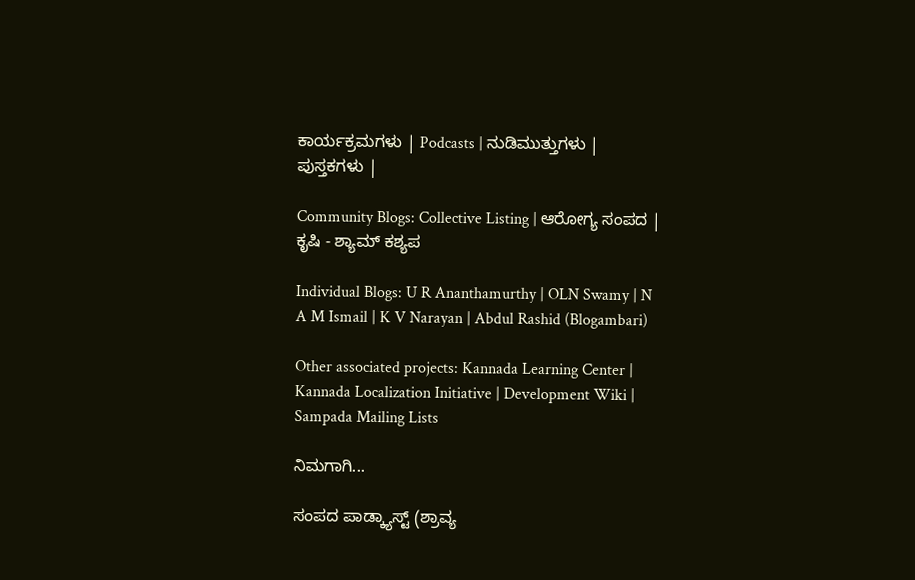ಕಾರ್ಯಕ್ರಮಗಳು | Podcasts | ನುಡಿಮುತ್ತುಗಳು | ಪುಸ್ತಕಗಳು |

Community Blogs: Collective Listing | ಆರೋಗ್ಯ ಸಂಪದ | ಕೃಷಿ - ಶ್ಯಾಮ್ ಕಶ್ಯಪ

Individual Blogs: U R Ananthamurthy | OLN Swamy | N A M Ismail | K V Narayan | Abdul Rashid (Blogambari)

Other associated projects: Kannada Learning Center | Kannada Localization Initiative | Development Wiki | Sampada Mailing Lists

ನಿಮಗಾಗಿ...

ಸಂಪದ ಪಾಡ್ಕ್ಯಾಸ್ಟ್ (ಶ್ರಾವ್ಯ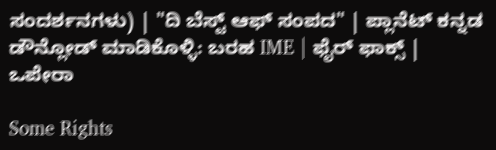ಸಂದರ್ಶನಗಳು) | "ದಿ ಬೆಸ್ಟ್ ಆಫ್ ಸಂಪದ" | ಪ್ಲಾನೆಟ್ ಕನ್ನಡ
ಡೌನ್ಲೋಡ್ ಮಾಡಿಕೊಳ್ಳಿ: ಬರಹ IME | ಫೈರ್ ಫಾಕ್ಸ್ | ಒಪೇರಾ

Some Rights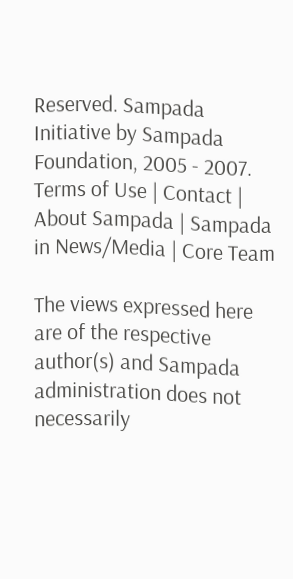Reserved. Sampada Initiative by Sampada Foundation, 2005 - 2007.
Terms of Use | Contact | About Sampada | Sampada in News/Media | Core Team

The views expressed here are of the respective author(s) and Sampada administration does not necessarily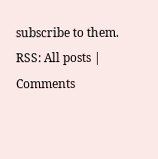subscribe to them.
RSS: All posts | Comments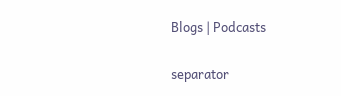Blogs | Podcasts

separator